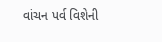વાંચન પર્વ વિશેની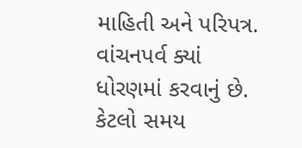માહિતી અને પરિપત્ર. વાંચનપર્વ ક્યાં ધોરણમાં કરવાનું છે. કેટલો સમય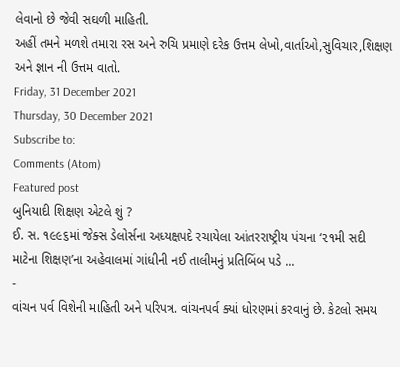લેવાનો છે જેવી સઘળી માહિતી.
અહીં તમને મળશે તમારા રસ અને રુચિ પ્રમાણે દરેક ઉત્તમ લેખો,વાર્તાઓ,સુવિચાર,શિક્ષણ અને જ્ઞાન ની ઉત્તમ વાતો.
Friday, 31 December 2021
Thursday, 30 December 2021
Subscribe to:
Comments (Atom)
Featured post
બુનિયાદી શિક્ષણ એટલે શું ?
ઈ. સ. ૧૯૯૬માં જેક્સ ડેલોર્સના અધ્યક્ષપદે રચાયેલા આંતરરાષ્ટ્રીય પંચના ‘૨૧મી સદી માટેના શિક્ષણ’ના અહેવાલમાં ગાંધીની નઈ તાલીમનું પ્રતિબિંબ પડે ...
-
વાંચન પર્વ વિશેની માહિતી અને પરિપત્ર. વાંચનપર્વ ક્યાં ધોરણમાં કરવાનું છે. કેટલો સમય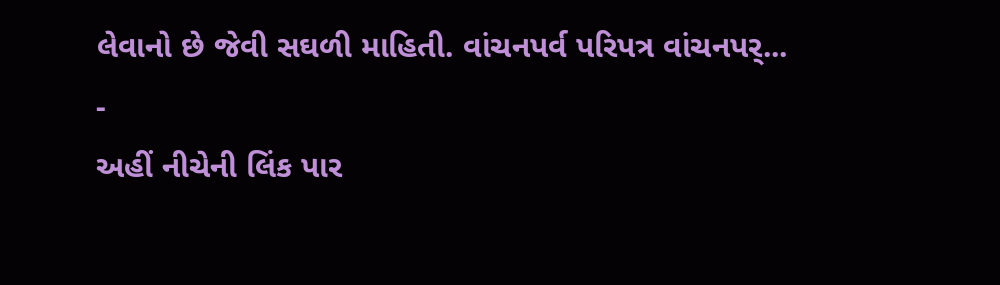લેવાનો છે જેવી સઘળી માહિતી. વાંચનપર્વ પરિપત્ર વાંચનપર્...
-
અહીં નીચેની લિંક પાર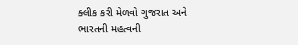ક્લીક કરી મેળવો ગુજરાત અને ભારતની મહત્વની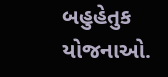બહુહેતુક યોજનાઓ.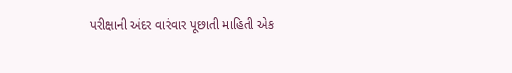પરીક્ષાની અંદર વારંવાર પૂછાતી માહિતી એક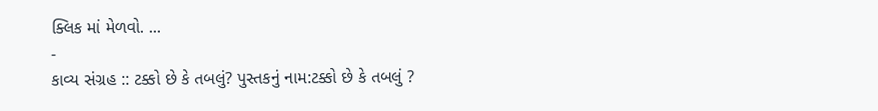ક્લિક માં મેળવો. ...
-
કાવ્ય સંગ્રહ :: ટક્કો છે કે તબલું? પુસ્તકનું નામ:ટક્કો છે કે તબલું ?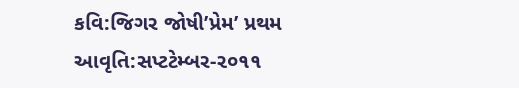કવિ:જિગર જોષી’પ્રેમ’ પ્રથમ આવૃતિ:સપ્ટટેમ્બર-૨૦૧૧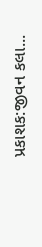પ્રકાશક:જીવન કલા...